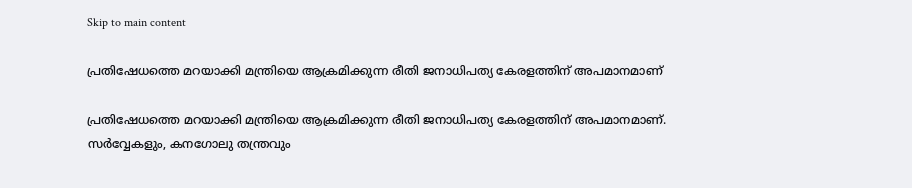Skip to main content

പ്രതിഷേധത്തെ മറയാക്കി മന്ത്രിയെ ആക്രമിക്കുന്ന രീതി ജനാധിപത്യ കേരളത്തിന്‌ അപമാനമാണ്‌

പ്രതിഷേധത്തെ മറയാക്കി മന്ത്രിയെ ആക്രമിക്കുന്ന രീതി ജനാധിപത്യ കേരളത്തിന്‌ അപമാനമാണ്‌. സര്‍വ്വേകളും, കനഗോലു തന്ത്രവും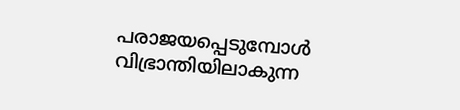പരാജയപ്പെടുമ്പോള്‍ വിഭ്രാന്തിയിലാകുന്ന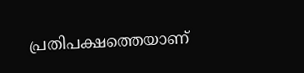പ്രതിപക്ഷത്തെയാണ്‌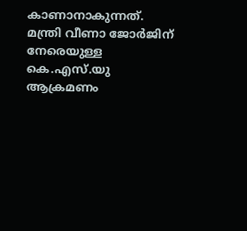കാണാനാകുന്നത്‌. മന്ത്രി വീണാ ജോര്‍ജിന്‌ നേരെയുള്ള കെ.എസ്‌.യു ആക്രമണം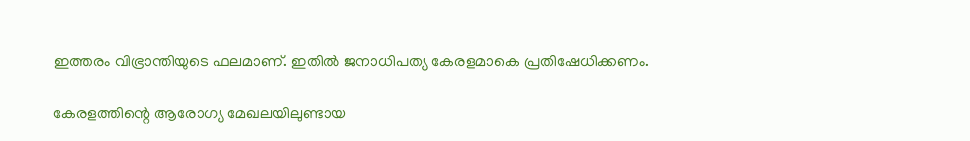ഇത്തരം വിഭ്രാന്തിയുടെ ഫലമാണ്‌. ഇതില്‍ ജനാധിപത്യ കേരളമാകെ പ്രതിഷേധിക്കണം.

കേരളത്തിന്റെ ആരോഗ്യ മേഖലയിലുണ്ടായ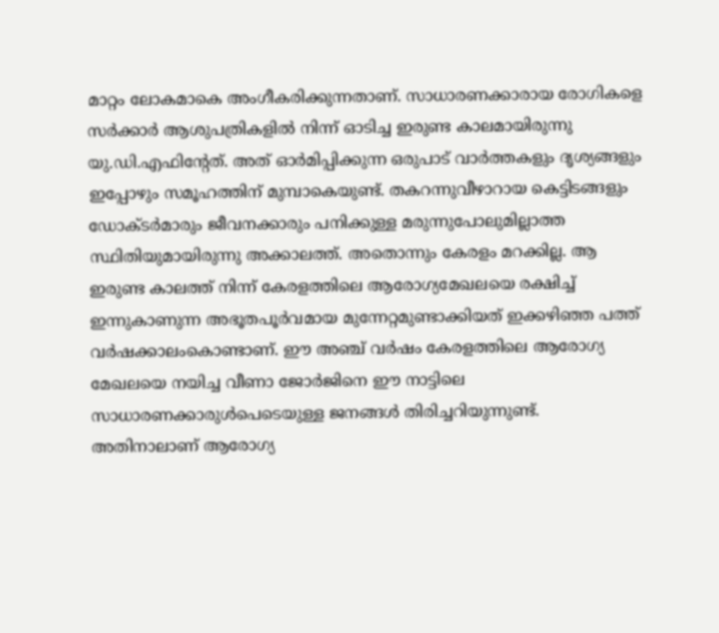മാറ്റം ലോകമാകെ അംഗീകരിക്കുന്നതാണ്‌. സാധാരണക്കാരായ രോഗികളെ സര്‍ക്കാര്‍ ആശുപത്രികളില്‍ നിന്ന്‌ ഓടിച്ച ഇരുണ്ട കാലമായിരുന്നു യു.ഡി.എഫിന്റേത്‌. അത്‌ ഓര്‍മിപ്പിക്കുന്ന ഒരുപാട്‌ വാര്‍ത്തകളും ദൃശ്യങ്ങളും ഇപ്പോഴും സമൂഹത്തിന്‌ മുമ്പാകെയുണ്ട്‌. തകറന്നുവീഴാറായ കെട്ടിടങ്ങളും ഡോക്ടര്‍മാരും ജീവനക്കാരും പനിക്കുള്ള മരുന്നുപോലുമില്ലാത്ത സ്ഥിതിയുമായിരുന്നു അക്കാലത്ത്‌. അതൊന്നും കേരളം മറക്കില്ല. ആ ഇരുണ്ട കാലത്ത്‌ നിന്ന്‌ കേരളത്തിലെ ആരോഗ്യമേഖലയെ രക്ഷിച്ച്‌ ഇന്നുകാണുന്ന അഭൂതപൂര്‍വമായ മുന്നേറ്റമുണ്ടാക്കിയത്‌ ഇക്കഴിഞ്ഞ പത്ത്‌ വര്‍ഷക്കാലംകൊണ്ടാണ്‌. ഈ അഞ്ച്‌ വര്‍ഷം കേരളത്തിലെ ആരോഗ്യ മേഖലയെ നയിച്ച വീണാ ജോര്‍ജിനെ ഈ നാട്ടിലെ സാധാരണക്കാരുള്‍പെടെയുള്ള ജനങ്ങള്‍ തിരിച്ചറിയുന്നുണ്ട്‌. അതിനാലാണ്‌ ആരോഗ്യ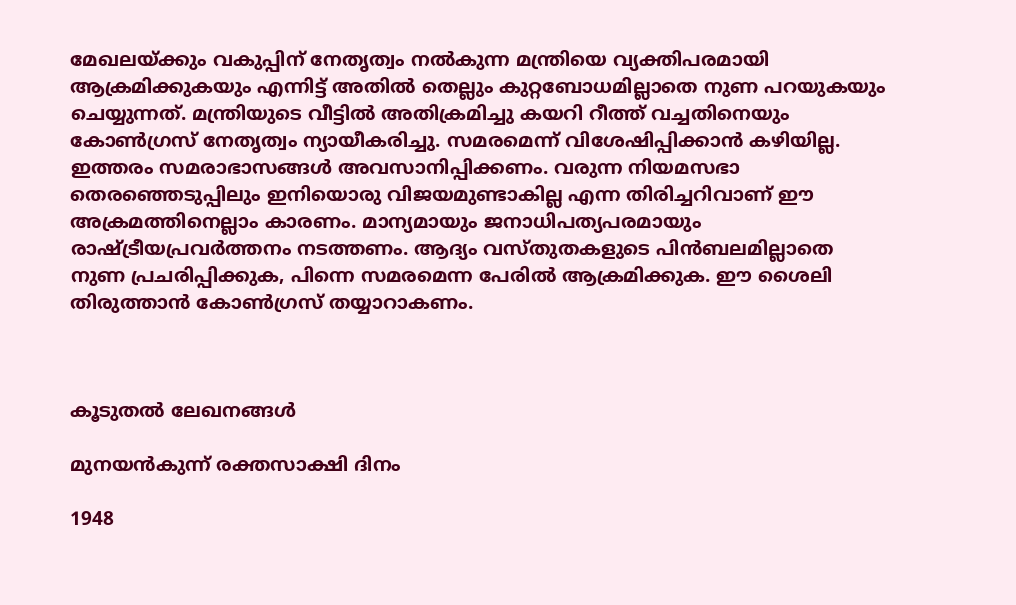മേഖലയ്‌ക്കും വകുപ്പിന്‌ നേതൃത്വം നല്‍കുന്ന മന്ത്രിയെ വ്യക്തിപരമായി ആക്രമിക്കുകയും എന്നിട്ട്‌ അതില്‍ തെല്ലും കുറ്റബോധമില്ലാതെ നുണ പറയുകയും ചെയ്യുന്നത്‌. മന്ത്രിയുടെ വീട്ടില്‍ അതിക്രമിച്ചു കയറി റീത്ത്‌ വച്ചതിനെയും കോണ്‍ഗ്രസ്‌ നേതൃത്വം ന്യായീകരിച്ചു. സമരമെന്ന്‌ വിശേഷിപ്പിക്കാന്‍ കഴിയില്ല. ഇത്തരം സമരാഭാസങ്ങള്‍ അവസാനിപ്പിക്കണം. വരുന്ന നിയമസഭാ തെരഞ്ഞെടുപ്പിലും ഇനിയൊരു വിജയമുണ്ടാകില്ല എന്ന തിരിച്ചറിവാണ്‌ ഈ അക്രമത്തിനെല്ലാം കാരണം. മാന്യമായും ജനാധിപത്യപരമായും രാഷ്ട്രീയപ്രവര്‍ത്തനം നടത്തണം. ആദ്യം വസ്‌തുതകളുടെ പിന്‍ബലമില്ലാതെ നുണ പ്രചരിപ്പിക്കുക, പിന്നെ സമരമെന്ന പേരില്‍ ആക്രമിക്കുക. ഈ ശൈലി തിരുത്താന്‍ കോണ്‍ഗ്രസ്‌ തയ്യാറാകണം.



കൂടുതൽ ലേഖനങ്ങൾ

മുനയൻകുന്ന് രക്തസാക്ഷി ദിനം

1948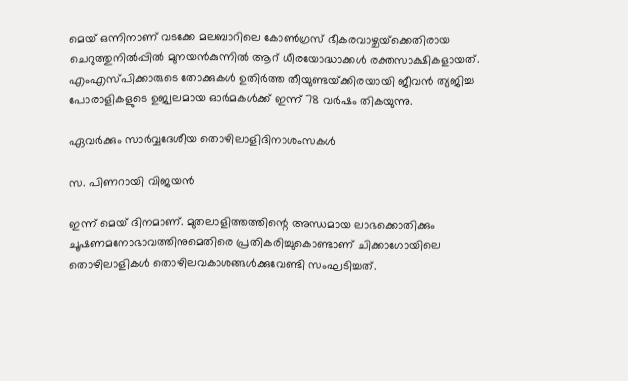മെയ് ഒന്നിനാണ് വടക്കേ മലബാറിലെ കോൺഗ്രസ്‌ ഭീകരവാഴ്ചയ്‌ക്കെതിരായ ചെറുത്തുനിൽപ്പിൽ മുനയൻകുന്നിൽ ആറ്‌ ധീരയോദ്ധാക്കൾ രക്തസാക്ഷികളായത്. എംഎസ്‌പിക്കാരുടെ തോക്കുകൾ ഉതിർത്ത തീയുണ്ടയ്‌ക്കിരയായി ജീവൻ ത്യജിച്ച പോരാളികളുടെ ഉജ്വലമായ ഓർമകൾക്ക്‌ ഇന്ന് 78 വർഷം തികയുന്നു.

ഏവർക്കും സാർവ്വദേശീയ തൊഴിലാളിദിനാശംസകൾ

സ. പിണറായി വിജയൻ

ഇന്ന് മെയ് ദിനമാണ്. മുതലാളിത്തത്തിന്റെ അന്ധമായ ലാഭക്കൊതിക്കും ചൂഷണമനോഭാവത്തിനുമെതിരെ പ്രതികരിച്ചുകൊണ്ടാണ് ചിക്കാഗോയിലെ തൊഴിലാളികൾ തൊഴിലവകാശങ്ങൾക്കുവേണ്ടി സംഘടിച്ചത്.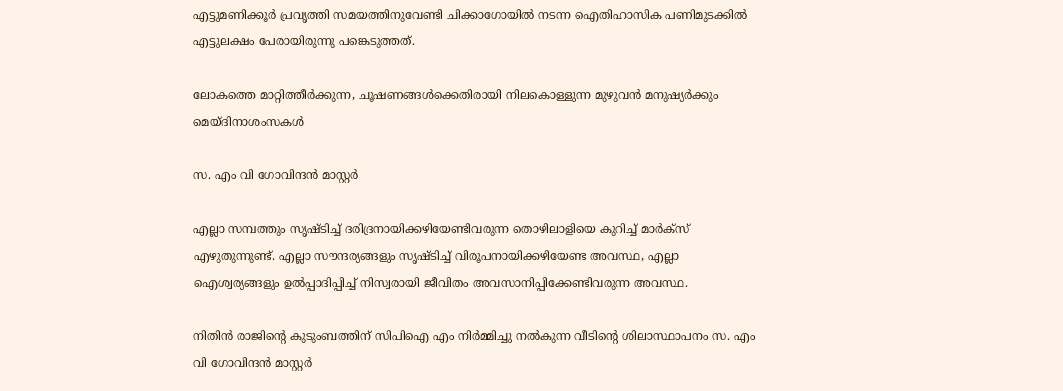എട്ടുമണിക്കൂര്‍ പ്രവൃത്തി സമയത്തിനുവേണ്ടി ചിക്കാഗോയിൽ നടന്ന ഐതിഹാസിക പണിമുടക്കില്‍ എട്ടുലക്ഷം പേരായിരുന്നു പങ്കെടുത്തത്.

ലോകത്തെ മാറ്റിത്തീർക്കുന്ന, ചൂഷണങ്ങൾക്കെതിരായി നിലകൊള്ളുന്ന മുഴുവൻ മനുഷ്യർക്കും മെയ്ദിനാശംസകൾ

സ. എം വി ഗോവിന്ദൻ മാസ്റ്റർ

എല്ലാ സമ്പത്തും സൃഷ്ടിച്ച് ദരിദ്രനായിക്കഴിയേണ്ടിവരുന്ന തൊഴിലാളിയെ കുറിച്ച് മാർക്സ് എഴുതുന്നുണ്ട്. എല്ലാ സൗന്ദര്യങ്ങളും സൃഷ്ടിച്ച് വിരൂപനായിക്കഴിയേണ്ട അവസ്ഥ, എല്ലാ ഐശ്വര്യങ്ങളും ഉല്‍പ്പാദിപ്പിച്ച് നിസ്വരായി ജീവിതം അവസാനിപ്പിക്കേണ്ടിവരുന്ന അവസ്ഥ.

നിതിൻ രാജിന്റെ കുടുംബത്തിന് സിപിഐ എം നിർമ്മിച്ചു നൽകുന്ന വീടിന്റെ ശിലാസ്ഥാപനം സ. എം വി ഗോവിന്ദൻ മാസ്റ്റർ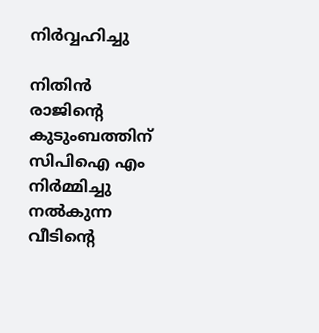നിർവ്വഹിച്ചു

നിതിൻ രാജിന്റെ കുടുംബത്തിന് സിപിഐ എം നിർമ്മിച്ചു നൽകുന്ന വീടിന്റെ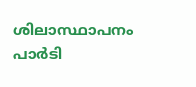ശിലാസ്ഥാപനം പാർടി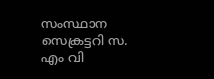സംസ്ഥാന സെക്രട്ടറി സ. എം വി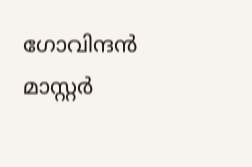ഗോവിന്ദൻ മാസ്റ്റർ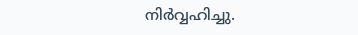നിർവ്വഹിച്ചു.